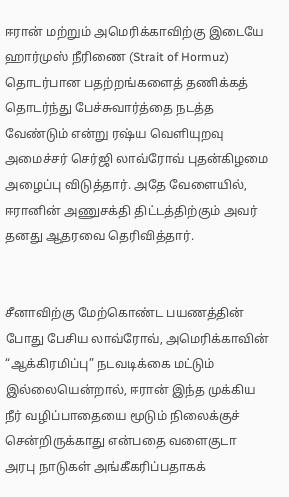ஈரான் மற்றும் அமெரிக்காவிற்கு இடையே ஹார்முஸ் நீரிணை (Strait of Hormuz) தொடர்பான பதற்றங்களைத் தணிக்கத் தொடர்ந்து பேச்சுவார்த்தை நடத்த வேண்டும் என்று ரஷ்ய வெளியுறவு அமைச்சர் செர்ஜி லாவ்ரோவ் புதன்கிழமை அழைப்பு விடுத்தார். அதே வேளையில், ஈரானின் அணுசக்தி திட்டத்திற்கும் அவர் தனது ஆதரவை தெரிவித்தார்.


சீனாவிற்கு மேற்கொண்ட பயணத்தின் போது பேசிய லாவ்ரோவ், அமெரிக்காவின் “ஆக்கிரமிப்பு” நடவடிக்கை மட்டும் இல்லையென்றால், ஈரான் இந்த முக்கிய நீர் வழிப்பாதையை மூடும் நிலைக்குச் சென்றிருக்காது என்பதை வளைகுடா அரபு நாடுகள் அங்கீகரிப்பதாகக்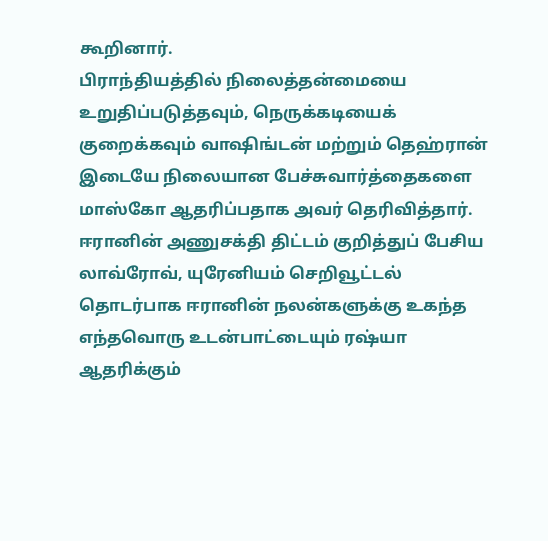கூறினார்.
பிராந்தியத்தில் நிலைத்தன்மையை உறுதிப்படுத்தவும், நெருக்கடியைக் குறைக்கவும் வாஷிங்டன் மற்றும் தெஹ்ரான் இடையே நிலையான பேச்சுவார்த்தைகளை மாஸ்கோ ஆதரிப்பதாக அவர் தெரிவித்தார்.
ஈரானின் அணுசக்தி திட்டம் குறித்துப் பேசிய லாவ்ரோவ், யுரேனியம் செறிவூட்டல் தொடர்பாக ஈரானின் நலன்களுக்கு உகந்த எந்தவொரு உடன்பாட்டையும் ரஷ்யா ஆதரிக்கும்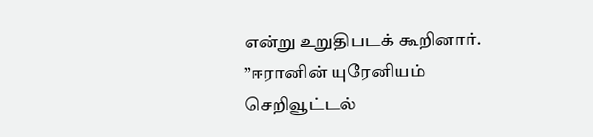என்று உறுதிபடக் கூறினார். ”ஈரானின் யுரேனியம் செறிவூட்டல்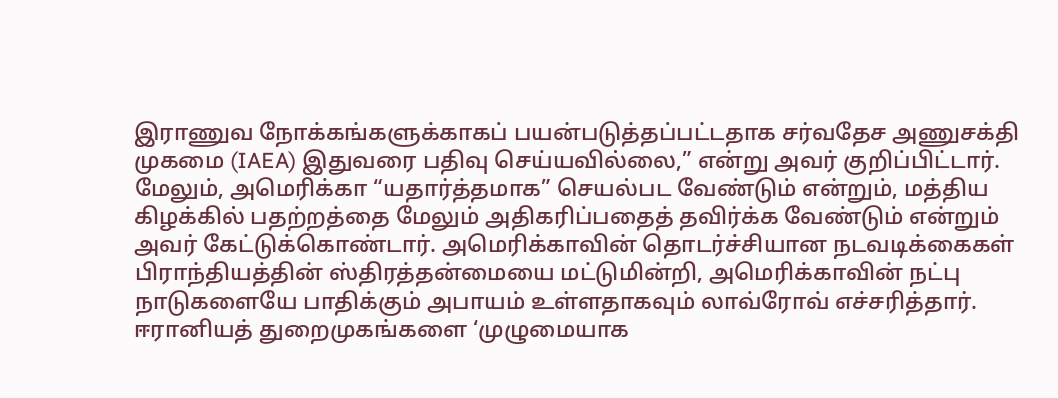இராணுவ நோக்கங்களுக்காகப் பயன்படுத்தப்பட்டதாக சர்வதேச அணுசக்தி முகமை (IAEA) இதுவரை பதிவு செய்யவில்லை,” என்று அவர் குறிப்பிட்டார்.
மேலும், அமெரிக்கா “யதார்த்தமாக” செயல்பட வேண்டும் என்றும், மத்திய கிழக்கில் பதற்றத்தை மேலும் அதிகரிப்பதைத் தவிர்க்க வேண்டும் என்றும் அவர் கேட்டுக்கொண்டார். அமெரிக்காவின் தொடர்ச்சியான நடவடிக்கைகள் பிராந்தியத்தின் ஸ்திரத்தன்மையை மட்டுமின்றி, அமெரிக்காவின் நட்பு நாடுகளையே பாதிக்கும் அபாயம் உள்ளதாகவும் லாவ்ரோவ் எச்சரித்தார்.
ஈரானியத் துறைமுகங்களை ‘முழுமையாக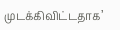முடக்கிவிட்டதாக’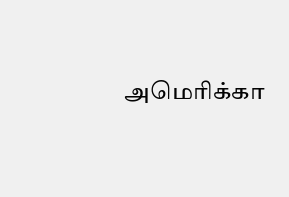அமெரிக்கா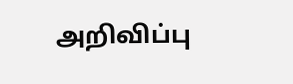அறிவிப்பு